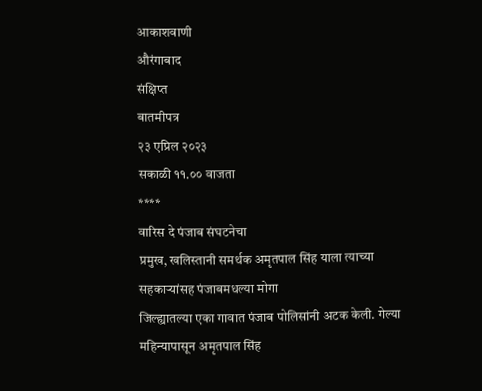आकाशवाणी
औरंगाबाद
संक्षिप्त
बातमीपत्र
२३ एप्रिल २०२३
सकाळी ११.०० वाजता
****
वारिस दे पंजाब संघटनेचा
प्रमुख, खलिस्तानी समर्थक अमृतपाल सिंह याला त्याच्या सहकाऱ्यांसह पंजाबमधल्या मोगा
जिल्ह्यातल्या एका गावात पंजाब पोलिसांनी अटक केली. गेल्या महिन्यापासून अमृतपाल सिंह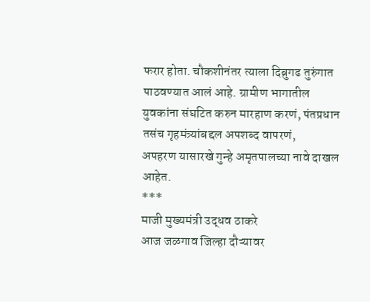फरार होता. चौकशीनंतर त्याला दिब्रुगढ तुरुंगात पाठवण्यात आलं आहे. ग्रामीण भागातील
युवकांना संघटित करुन मारहाण करणं, पंतप्रधान तसंच गृहमंत्र्यांबद्दल अपशब्द वापरणं,
अपहरण यासारखे गुन्हे अमृतपालच्या नावे दाखल आहेत.
***
माजी मुख्यमंत्री उद्धव ठाकरे
आज जळगाव जिल्हा दौऱ्यावर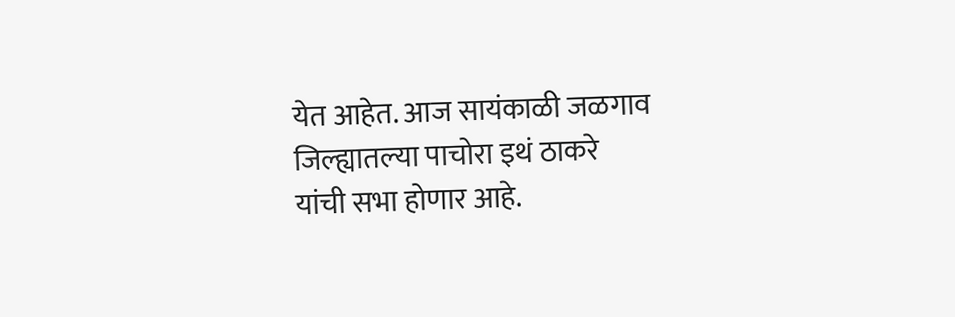येत आहेत. आज सायंकाळी जळगाव जिल्ह्यातल्या पाचोरा इथं ठाकरे
यांची सभा होणार आहे.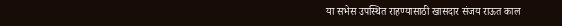या सभेस उपस्थित राहण्यासाठी खासदार संजय राऊत काल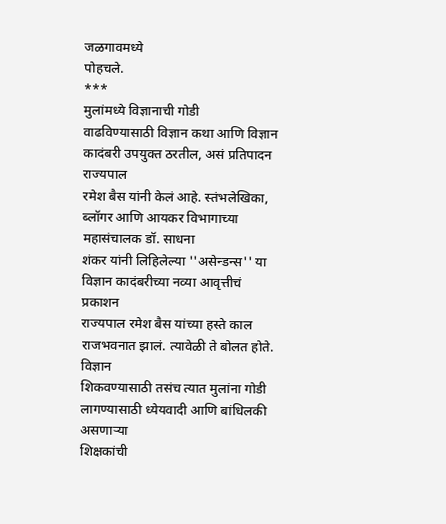जळगावमध्ये
पोहचले.
***
मुलांमध्ये विज्ञानाची गोडी
वाढविण्यासाठी विज्ञान कथा आणि विज्ञान कादंबरी उपयुक्त ठरतील, असं प्रतिपादन राज्यपाल
रमेश बैस यांनी केलं आहे. स्तंभलेखिका, ब्लॉगर आणि आयकर विभागाच्या महासंचालक डॉ. साधना
शंकर यांनी लिहिलेल्या ''असेन्डन्स'' या विज्ञान कादंबरीच्या नव्या आवृत्तीचं प्रकाशन
राज्यपाल रमेश बैस यांच्या हस्ते काल राजभवनात झालं. त्यावेळी ते बोलत होते. विज्ञान
शिकवण्यासाठी तसंच त्यात मुलांना गोडी लागण्यासाठी ध्येयवादी आणि बांधिलकी असणाऱ्या
शिक्षकांची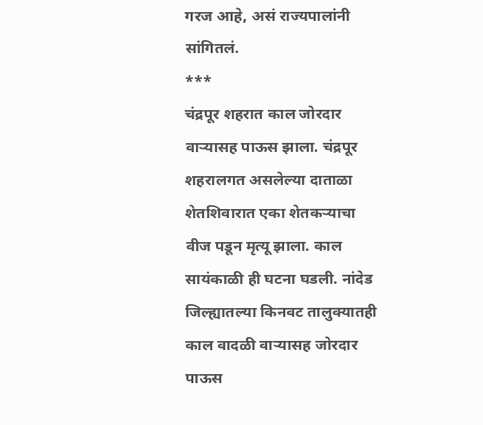गरज आहे, असं राज्यपालांनी सांगितलं.
***
चंद्रपूर शहरात काल जोरदार
वाऱ्यासह पाऊस झाला. चंद्रपूर शहरालगत असलेल्या दाताळा शेतशिवारात एका शेतकऱ्याचा
वीज पडून मृत्यू झाला. काल सायंकाळी ही घटना घडली. नांदेड
जिल्ह्यातल्या किनवट तालुक्यातही काल वादळी वाऱ्यासह जोरदार
पाऊस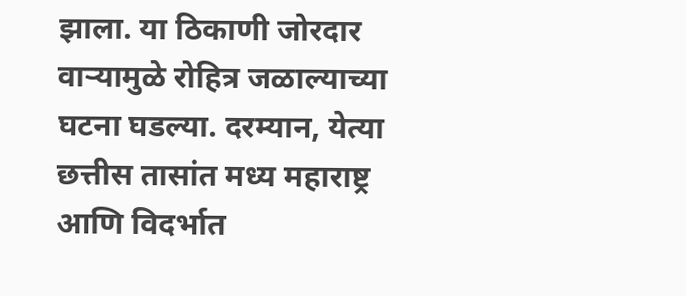झाला. या ठिकाणी जोरदार वाऱ्यामुळे रोहित्र जळाल्याच्या घटना घडल्या. दरम्यान, येत्या
छत्तीस तासांत मध्य महाराष्ट्र आणि विदर्भात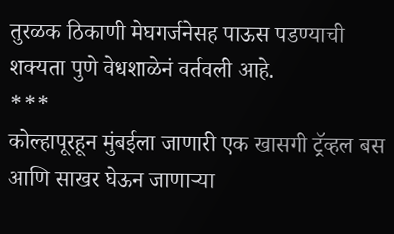तुरळक ठिकाणी मेघगर्जनेसह पाऊस पडण्याची
शक्यता पुणे वेधशाळेनं वर्तवली आहे.
***
कोल्हापूरहून मुंबईला जाणारी एक खासगी ट्रॅव्हल बस
आणि साखर घेऊन जाणाऱ्या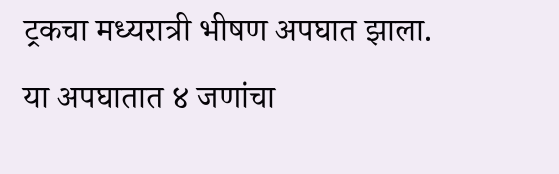ट्रकचा मध्यरात्री भीषण अपघात झाला. या अपघातात ४ जणांचा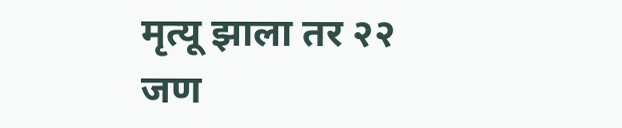मृत्यू झाला तर २२ जण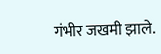गंभीर जखमी झाले.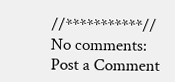//***********//
No comments:
Post a Comment